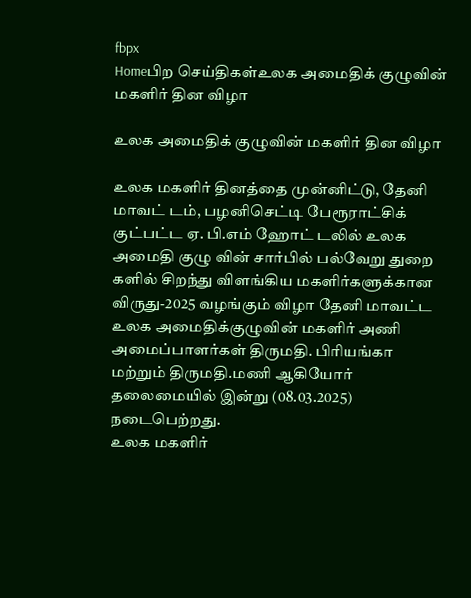fbpx
Homeபிற செய்திகள்உலக அமைதிக் குழுவின் மகளிர் தின விழா

உலக அமைதிக் குழுவின் மகளிர் தின விழா

உலக மகளிர் தினத்தை முன்னிட்டு, தேனி மாவட் டம், பழனிசெட்டி பேரூராட்சிக் குட்பட்ட ஏ. பி.எம் ஹோட் டலில் உலக அமைதி குழு வின் சார்பில் பல்வேறு துறை களில் சிறந்து விளங்கிய மகளிர்களுக்கான விருது-2025 வழங்கும் விழா தேனி மாவட்ட உலக அமைதிக்குழுவின் மகளிர் அணி அமைப்பாளர்கள் திருமதி. பிரியங்கா மற்றும் திருமதி.மணி ஆகியோர் தலைமையில் இன்று (08.03.2025) நடைபெற்றது.
உலக மகளிர்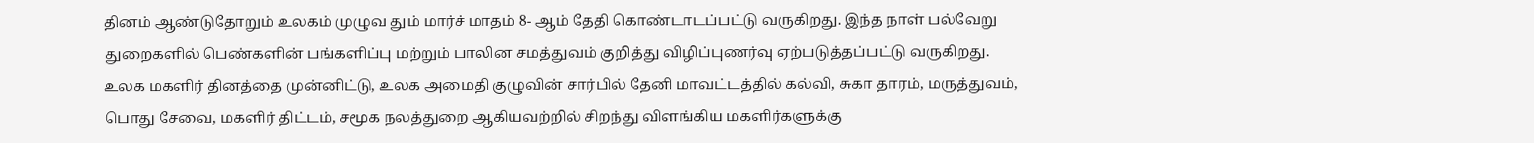தினம் ஆண்டுதோறும் உலகம் முழுவ தும் மார்ச் மாதம் 8- ஆம் தேதி கொண்டாடப்பட்டு வருகிறது. இந்த நாள் பல்வேறு துறைகளில் பெண்களின் பங்களிப்பு மற்றும் பாலின சமத்துவம் குறித்து விழிப்புணர்வு ஏற்படுத்தப்பட்டு வருகிறது.
உலக மகளிர் தினத்தை முன்னிட்டு, உலக அமைதி குழுவின் சார்பில் தேனி மாவட்டத்தில் கல்வி, சுகா தாரம், மருத்துவம், பொது சேவை, மகளிர் திட்டம், சமூக நலத்துறை ஆகியவற்றில் சிறந்து விளங்கிய மகளிர்களுக்கு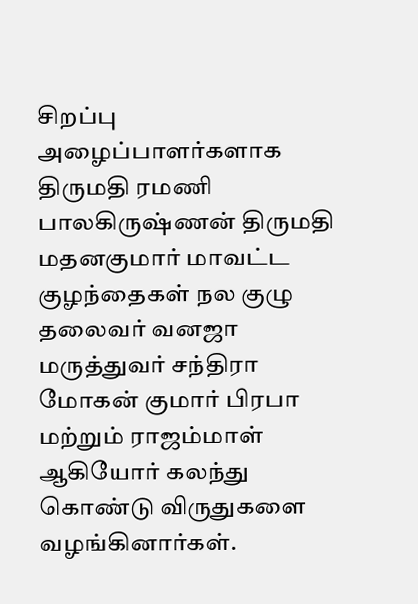சிறப்பு அழைப்பாளர்களாக திருமதி ரமணி பாலகிருஷ்ணன் திருமதி மதனகுமார் மாவட்ட குழந்தைகள் நல குழு தலைவர் வனஜா மருத்துவர் சந்திரா மோகன் குமார் பிரபா மற்றும் ராஜம்மாள் ஆகியோர் கலந்து கொண்டு விருதுகளை வழங்கினார்கள்.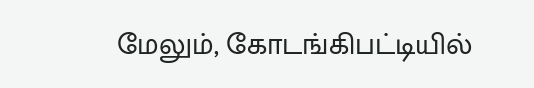மேலும், கோடங்கிபட்டியில்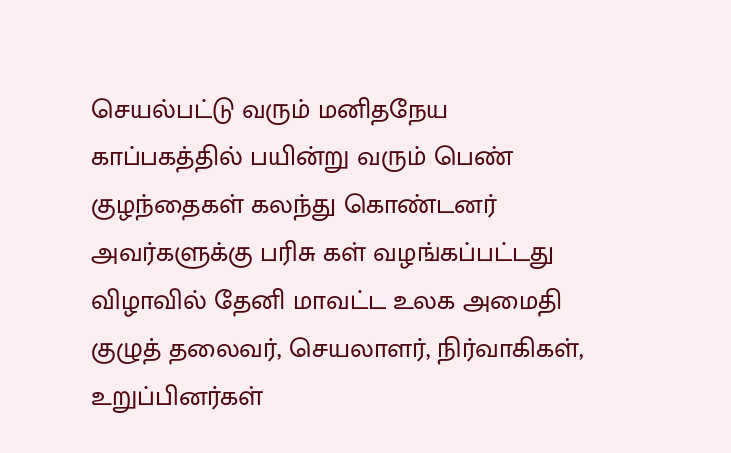செயல்பட்டு வரும் மனிதநேய காப்பகத்தில் பயின்று வரும் பெண் குழந்தைகள் கலந்து கொண்டனர் அவர்களுக்கு பரிசு கள் வழங்கப்பட்டது
விழாவில் தேனி மாவட்ட உலக அமைதி குழுத் தலைவர், செயலாளர், நிர்வாகிகள், உறுப்பினர்கள்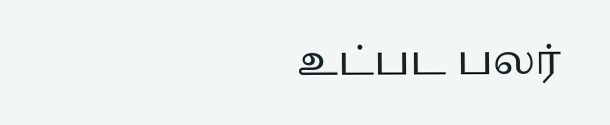உட்பட பலர்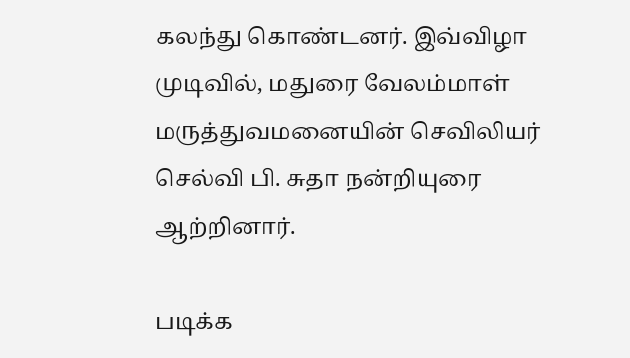கலந்து கொண்டனர். இவ்விழா முடிவில், மதுரை வேலம்மாள் மருத்துவமனையின் செவிலியர் செல்வி பி. சுதா நன்றியுரை ஆற்றினார்.

படிக்க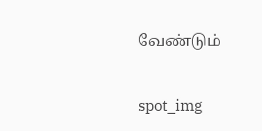வேண்டும்

spot_img